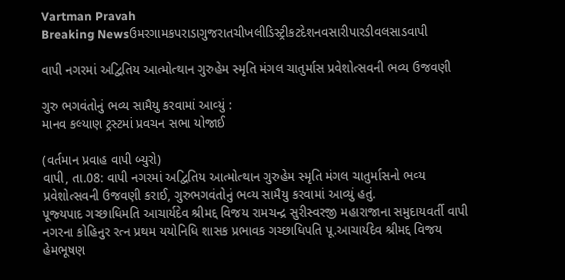Vartman Pravah
Breaking Newsઉમરગામકપરાડાગુજરાતચીખલીડિસ્ટ્રીકટદેશનવસારીપારડીવલસાડવાપી

વાપી નગરમાં અદ્વિતિય આત્‍મોત્‍થાન ગુરુહેમ સ્‍મૃતિ મંગલ ચાતુર્માસ પ્રવેશોત્‍સવની ભવ્‍ય ઉજવણી

ગુરુ ભગવંતોનું ભવ્‍ય સામૈયુ કરવામાં આવ્‍યું :
માનવ કલ્‍યાણ ટ્રસ્‍ટમાં પ્રવચન સભા યોજાઈ

(વર્તમાન પ્રવાહ વાપી બ્‍યુરો)
વાપી, તા.08: વાપી નગરમાં અદ્વિતિય આત્‍મોત્‍થાન ગુરુહેમ સ્‍મૃતિ મંગલ ચાતુર્માસનો ભવ્‍ય પ્રવેશોત્‍સવની ઉજવણી કરાઈ, ગુરુભગવંતોનું ભવ્‍ય સામૈયુ કરવામાં આવ્‍યું હતું.
પૂજ્‍યપાદ ગચ્‍છાધિમતિ આચાર્યદેવ શ્રીમદ્દ વિજય રામચન્‍દ્ર સુરીસ્‍વરજી મહારાજાના સમુદાયવર્તી વાપી નગરના કોહિનુર રત્‍ન પ્રથમ યયોનિધિ શાસક પ્રભાવક ગચ્‍છાધિપતિ પૂ.આચાર્યદેવ શ્રીમદ્દ વિજય હેમભૂષણ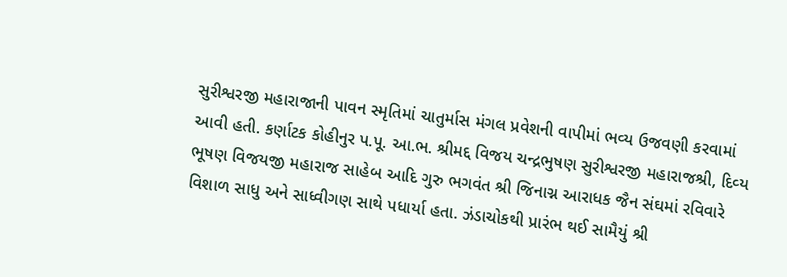સુરીશ્વરજી મહારાજાની પાવન સ્‍મૃતિમાં ચાતુર્માસ મંગલ પ્રવેશની વાપીમાં ભવ્‍ય ઉજવણી કરવામાં આવી હતી. કર્ણાટક કોહીનુર પ.પૂ. આ.ભ. શ્રીમદ્દ વિજય ચન્‍દ્રભુષણ સુરીશ્વરજી મહારાજશ્રી, દિવ્‍ય ભૂષણ વિજયજી મહારાજ સાહેબ આદિ ગુરુ ભગવંત શ્રી જિનાગ્ન આરાધક જૈન સંઘમાં રવિવારે વિશાળ સાધુ અને સાધ્‍વીગણ સાથે પધાર્યા હતા. ઝંડાચોકથી પ્રારંભ થઈ સામૈયું શ્રી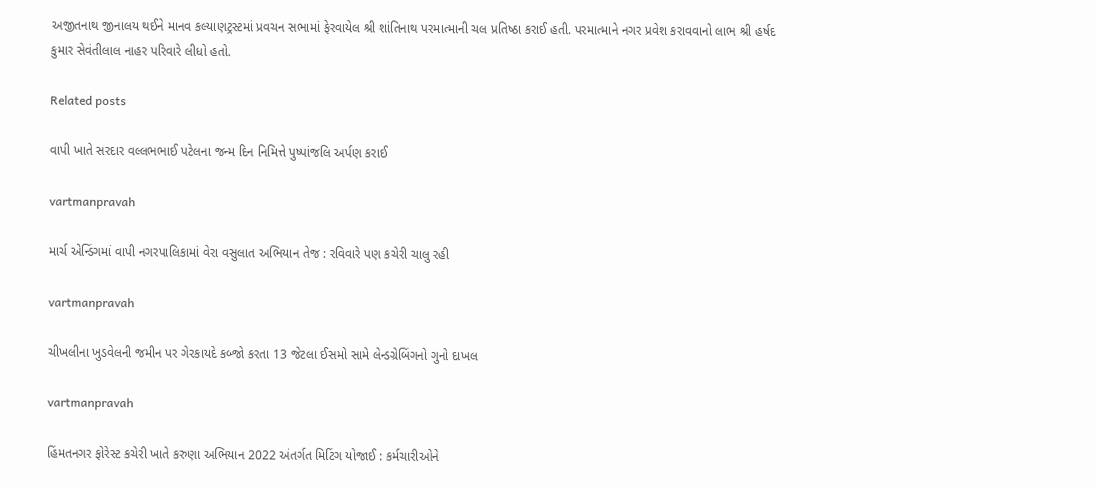અજીતનાથ જીનાલય થઈને માનવ કલ્‍યાણટ્રસ્‍ટમાં પ્રવચન સભામાં ફેરવાયેલ શ્રી શાંતિનાથ પરમાત્‍માની ચલ પ્રતિષ્‍ઠા કરાઈ હતી. પરમાત્‍માને નગર પ્રવેશ કરાવવાનો લાભ શ્રી હર્ષદ કુમાર સેવંતીલાલ નાહર પરિવારે લીધો હતો.

Related posts

વાપી ખાતે સરદાર વલ્લભભાઈ પટેલના જન્મ દિન નિમિત્તે પુષ્પાંજલિ અર્પણ કરાઈ

vartmanpravah

માર્ચ એન્‍ડિંગમાં વાપી નગરપાલિકામાં વેરા વસુલાત અભિયાન તેજ : રવિવારે પણ કચેરી ચાલુ રહી

vartmanpravah

ચીખલીના ખુડવેલની જમીન પર ગેરકાયદે કબ્‍જો કરતા 13 જેટલા ઈસમો સામે લેન્‍ડગ્રેબિંગનો ગુનો દાખલ

vartmanpravah

હિંમતનગર ફોરેસ્‍ટ કચેરી ખાતે કરુણા અભિયાન 2022 અંતર્ગત મિટિંગ યોજાઈ : કર્મચારીઓને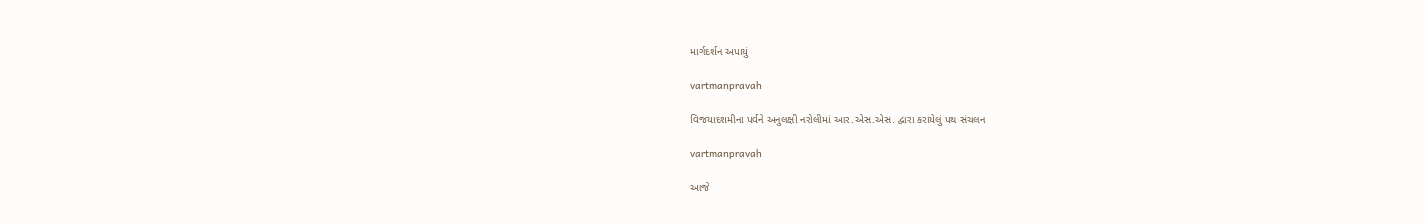માર્ગદર્શન અપાયું

vartmanpravah

વિજયાદશમીના પર્વને અનુલક્ષી નરોલીમાં આર.એસ.એસ. દ્વારા કરાયેલું પથ સંચલન

vartmanpravah

આજે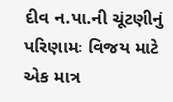દીવ ન.પા.ની ચૂંટણીનું પરિણામઃ વિજય માટે એક માત્ર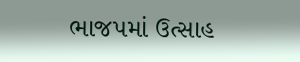ભાજપમાં ઉત્‍સાહ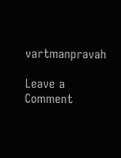vartmanpravah

Leave a Comment